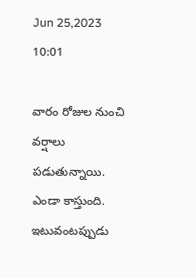Jun 25,2023 10:01

వారం రోజుల నుంచి వర్షాలు పడుతున్నాయి. ఎండా కాస్తుంది. ఇటువంటప్పుడు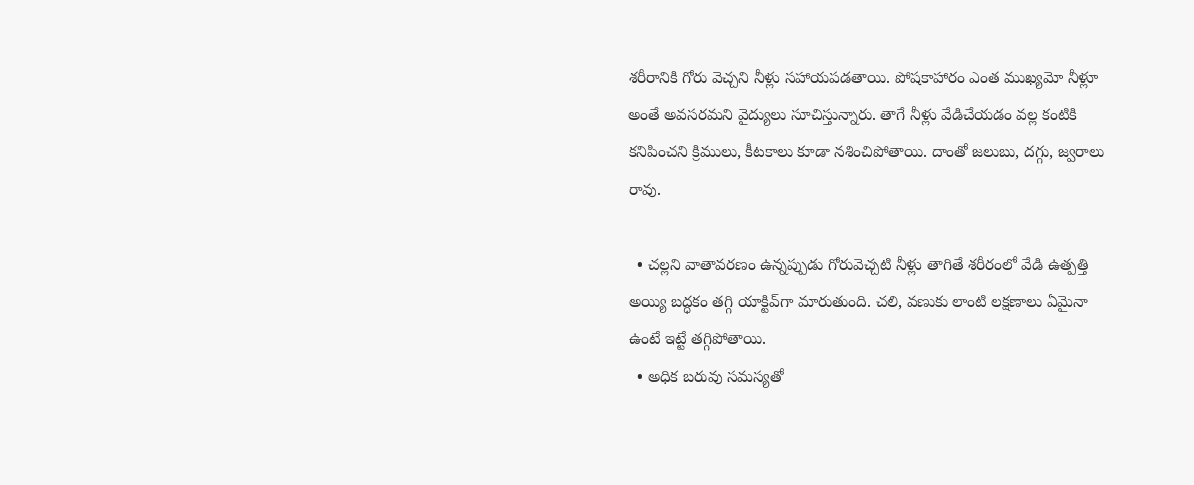శరీరానికి గోరు వెచ్చని నీళ్లు సహాయపడతాయి. పోషకాహారం ఎంత ముఖ్యమో నీళ్లూ అంతే అవసరమని వైద్యులు సూచిస్తున్నారు. తాగే నీళ్లు వేడిచేయడం వల్ల కంటికి కనిపించని క్రిములు, కీటకాలు కూడా నశించిపోతాయి. దాంతో జలుబు, దగ్గు, జ్వరాలు రావు.

  • చల్లని వాతావరణం ఉన్నప్పుడు గోరువెచ్చటి నీళ్లు తాగితే శరీరంలో వేడి ఉత్పత్తి అయ్యి బద్ధకం తగ్గి యాక్టివ్‌గా మారుతుంది. చలి, వణుకు లాంటి లక్షణాలు ఏమైనా ఉంటే ఇట్టే తగ్గిపోతాయి.
  • అధిక బరువు సమస్యతో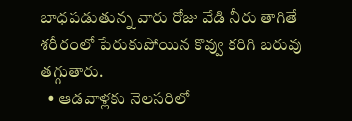బాధపడుతున్న వారు రోజు వేడి నీరు తాగితే శరీరంలో పేరుకుపోయిన కొవ్వు కరిగి బరువు తగ్గుతారు.
  • ఆడవాళ్లకు నెలసరిలో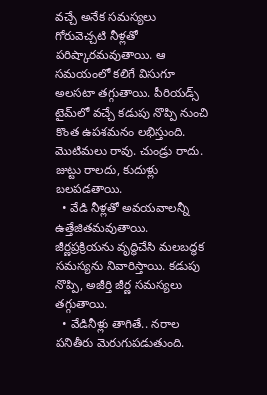వచ్చే అనేక సమస్యలు గోరువెచ్చటి నీళ్లతో పరిష్కారమవుతాయి. ఆ సమయంలో కలిగే విసుగూ అలసటా తగ్గుతాయి. పీరియడ్స్‌ టైమ్‌లో వచ్చే కడుపు నొప్పి నుంచి కొంత ఉపశమనం లభిస్తుంది. మొటిమలు రావు. చుండ్రు రాదు. జుట్టు రాలదు, కుదుళ్లు బలపడతాయి.
  • వేడి నీళ్లతో అవయవాలన్నీ ఉత్తేజితమవుతాయి. జీర్ణప్రక్రియను వృద్ధిచేసి మలబద్ధక సమస్యను నివారిస్తాయి. కడుపు నొప్పి, అజీర్తి జీర్ణ సమస్యలు తగ్గుతాయి.
  • వేడినీళ్లు తాగితే.. నరాల పనితీరు మెరుగుపడుతుంది.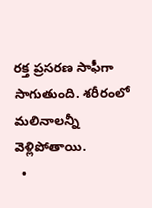రక్త ప్రసరణ సాఫీగా సాగుతుంది. శరీరంలో మలినాలన్నీ వెళ్లిపోతాయి.
  •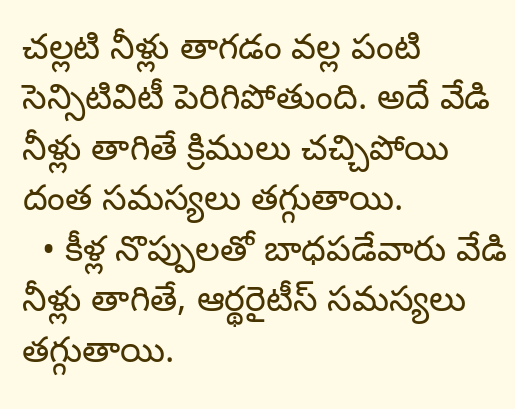చల్లటి నీళ్లు తాగడం వల్ల పంటి సెన్సిటివిటీ పెరిగిపోతుంది. అదే వేడి నీళ్లు తాగితే క్రిములు చచ్చిపోయి దంత సమస్యలు తగ్గుతాయి.
  • కీళ్ల నొప్పులతో బాధపడేవారు వేడి నీళ్లు తాగితే, ఆర్థరైటీస్‌ సమస్యలు తగ్గుతాయి.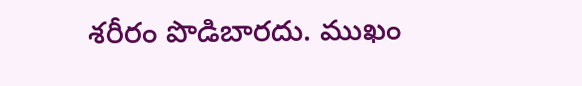శరీరం పొడిబారదు. ముఖం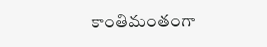కాంతిమంతంగా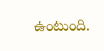ఉంటుంది.